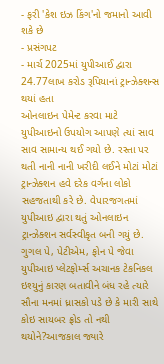- ફરી 'કેશ ઇઝ કિંગ'નો જમાનો આવી શકે છે
- પ્રસંગપટ
- માર્ચ 2025માં યુપીઆઈ દ્વારા 24.77લાખ કરોડ રૂપિયાનાં ટ્રાન્ઝેક્શન્સ થયાં હતા
ઓનલાઇન પેમેન્ટ કરવા માટે યુપીઆઇનો ઉપયોગ આપણે ત્યાં સાવ સાવ સામાન્ય થઈ ગયો છે. રસ્તા પર થતી નાની નાની ખરીદી લઈને મોટાં મોટાં ટ્રાન્ઝેક્શન હવે દરેક વર્ગના લોકો સહજતાથી કરે છે. વેપારજગતમાં યુપીઆઇ દ્વારા થતું ઓનલાઇન ટ્રાન્ઝેક્શન સર્વસ્વીકૃત બની ગયું છે. ગુગલ પે, પેટીએમ, ફોન પે જેવા યુપીઆઇ પ્લેટફોર્મ્સ અચાનક ટેકનિકલ ઇશ્યુનું કારણ બતાવીને બંધ રહે ત્યારે સૌના મનમાં ધ્રાસકો પડે છે કે મારી સાથે કોઇ સાયબર ફ્રોડ તો નથી થયોને?આજકાલ જ્યારે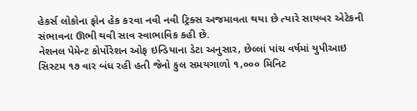હેકર્સ લોકોના ફોન હેક કરવા નવી નવી ટ્રિક્સ અજમાવતા થયા છે ત્યારે સાયબર એટેકની સંભાવના ઊભી થવી સાવ સ્વાભાવિક કહી છે.
નેશનલ પેમેન્ટ કોર્પોરેશન ઓફ ઇન્ડિયાના ડેટા અનુસાર, છેલ્લાં પાંચ વર્ષમાં યુપીઆઇ સિસ્ટમ ૧૭ વાર બંધ રહી હતી જેનો કુલ સમયગાળો ૧,૦૦૦ મિનિટ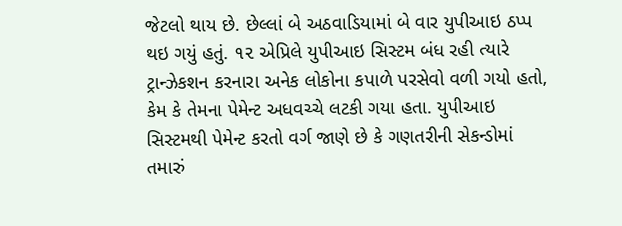જેટલો થાય છે. છેલ્લાં બે અઠવાડિયામાં બે વાર યુપીઆઇ ઠપ્પ થઇ ગયું હતું. ૧૨ એપ્રિલે યુપીઆઇ સિસ્ટમ બંધ રહી ત્યારે ટ્રાન્ઝેકશન કરનારા અનેક લોકોના કપાળે પરસેવો વળી ગયો હતો, કેમ કે તેમના પેમેન્ટ અધવચ્ચે લટકી ગયા હતા. યુપીઆઇ સિસ્ટમથી પેમેન્ટ કરતો વર્ગ જાણે છે કે ગણતરીની સેકન્ડોમાં તમારું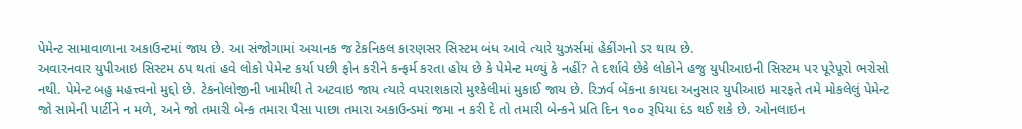પેમેન્ટ સામાવાળાના અકાઉન્ટમાં જાય છે. આ સંજોગામાં અચાનક જ ટેકનિકલ કારણસર સિસ્ટમ બંધ આવે ત્યારે યુઝર્સમાં હેકીંગનો ડર થાય છે.
અવારનવાર યુપીઆઇ સિસ્ટમ ઠપ થતાં હવે લોકો પેમેન્ટ કર્યા પછી ફોન કરીને કન્ફર્મ કરતા હોય છે કે પેમેન્ટ મળ્યું કે નહીં? તે દર્શાવે છેકે લોકોને હજુ યુપીઆઇની સિસ્ટમ પર પૂરેપૂરો ભરોસો નથી. પેમેન્ટ બહુ મહત્ત્વનો મુદ્દો છે. ટેકનોલોજીની ખામીથી તે અટવાઇ જાય ત્યારે વપરાશકારો મુશ્કેલીમાં મુકાઈ જાય છે. રિઝર્વ બેંકના કાયદા અનુસાર યુપીઆઇ મારફતે તમે મોકલેલું પેમેન્ટ જો સામેની પાર્ટીને ન મળે, અને જો તમારી બેન્ક તમારા પૈસા પાછા તમારા અકાઉન્ડમાં જમા ન કરી દે તો તમારી બેન્કને પ્રતિ દિન ૧૦૦ રૂપિયા દંડ થઈ શકે છે. ઓનલાઇન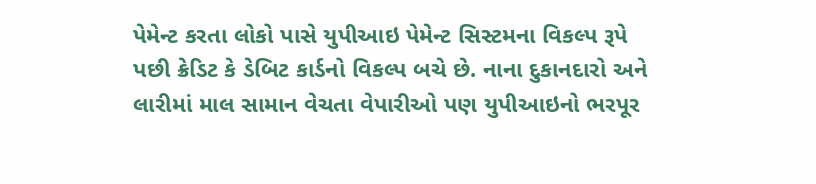પેમેન્ટ કરતા લોકો પાસે યુપીઆઇ પેમેન્ટ સિસ્ટમના વિકલ્પ રૂપે પછી ક્રેડિટ કે ડેબિટ કાર્ડનો વિકલ્પ બચે છે. નાના દુકાનદારો અને લારીમાં માલ સામાન વેચતા વેપારીઓ પણ યુપીઆઇનો ભરપૂર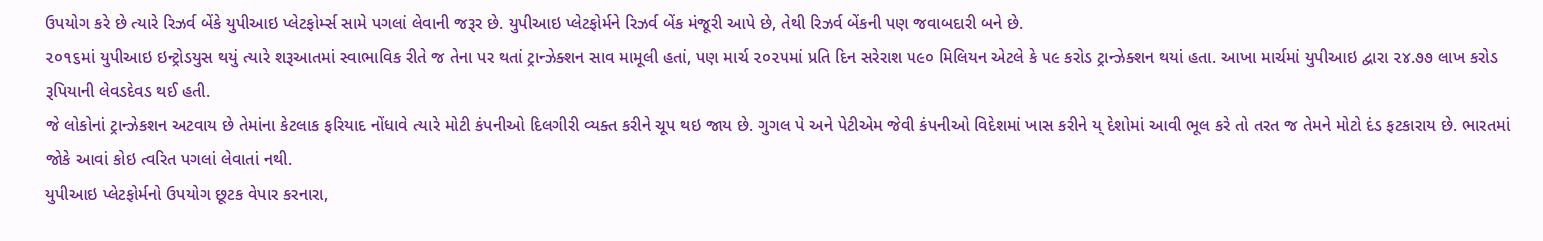ઉપયોગ કરે છે ત્યારે રિઝર્વ બેંકે યુપીઆઇ પ્લેટફોર્મ્સ સામે પગલાં લેવાની જરૂર છે. યુપીઆઇ પ્લેટફોર્મને રિઝર્વ બેંક મંજૂરી આપે છે, તેથી રિઝર્વ બેંકની પણ જવાબદારી બને છે.
૨૦૧૬માં યુપીઆઇ ઇન્ટ્રોડયુસ થયું ત્યારે શરૂઆતમાં સ્વાભાવિક રીતે જ તેના પર થતાં ટ્રાન્ઝેક્શન સાવ મામૂલી હતાં, પણ માર્ચ ૨૦૨૫માં પ્રતિ દિન સરેરાશ ૫૯૦ મિલિયન એટલે કે ૫૯ કરોડ ટ્રાન્ઝેક્શન થયાં હતા. આખા માર્ચમાં યુપીઆઇ દ્વારા ૨૪.૭૭ લાખ કરોડ રૂપિયાની લેવડદેવડ થઈ હતી.
જે લોકોનાં ટ્રાન્ઝેકશન અટવાય છે તેમાંના કેટલાક ફરિયાદ નોંધાવે ત્યારે મોટી કંપનીઓ દિલગીરી વ્યક્ત કરીને ચૂપ થઇ જાય છે. ગુગલ પે અને પેટીએમ જેવી કંપનીઓ વિદેશમાં ખાસ કરીને ય્ દેશોમાં આવી ભૂલ કરે તો તરત જ તેમને મોટો દંડ ફટકારાય છે. ભારતમાં જોકે આવાં કોઇ ત્વરિત પગલાં લેવાતાં નથી.
યુપીઆઇ પ્લેટફોર્મનો ઉપયોગ છૂટક વેપાર કરનારા,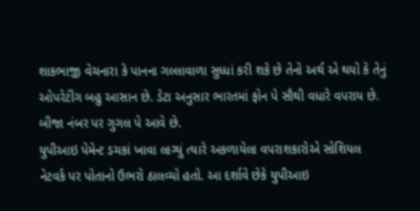શાકભાજી વેચનારા કે પાનના ગલ્લાવાળા સુધ્ધાં કરી શકે છે તેનો અર્થ એ થયો કે તેનું ઓપરેટીંગ બહુ આસાન છે. ડેટા અનુસાર ભારતમાં ફોન પે સૌથી વધારે વપરાય છે. બીજા નંબર પર ગુગલ પે આવે છે.
યુપીઆઇ પેમેન્ટ ડચકાં ખાવા લાગ્યું ત્યારે અકળાયેલા વપરાશકારોએ સોશિયલ નેટવર્ક પર પોતાનો ઉભરો ઠાલવ્યો હતો. આ દર્શાવે છેકે યુપીઆઇ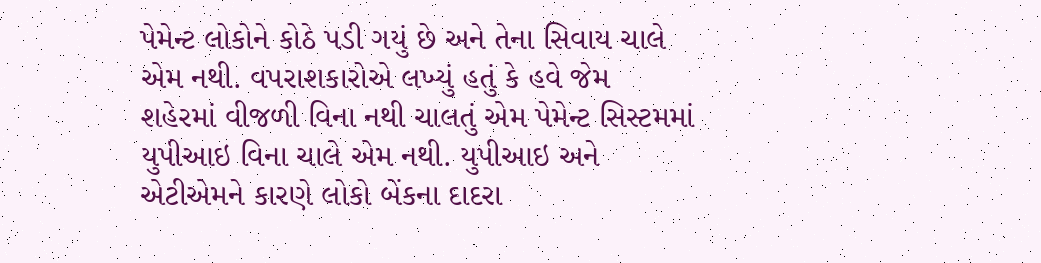પેમેન્ટ લોકોને કોઠે પડી ગયું છે અને તેના સિવાય ચાલે એમ નથી. વપરાશકારોએ લખ્યું હતું કે હવે જેમ શહેરમાં વીજળી વિના નથી ચાલતું એમ પેમેન્ટ સિસ્ટમમાં યુપીઆઇ વિના ચાલે એમ નથી. યુપીઆઇ અને એટીએમને કારણે લોકો બેંકના દાદરા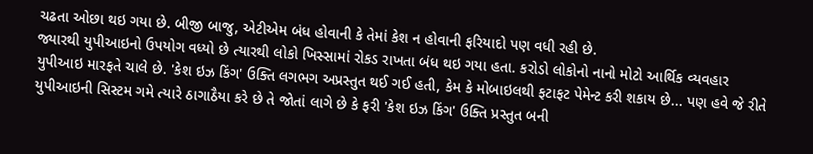ચઢતા ઓછા થઇ ગયા છે. બીજી બાજુ, એટીએમ બંધ હોવાની કે તેમાં કેશ ન હોવાની ફરિયાદો પણ વધી રહી છે.
જ્યારથી યુપીઆઇનો ઉપયોગ વધ્યો છે ત્યારથી લોકો ખિસ્સામાં રોકડ રાખતા બંધ થઇ ગયા હતા. કરોડો લોકોનો નાનો મોટો આર્થિક વ્યવહાર યુપીઆઇ મારફતે ચાલે છે. 'કેશ ઇઝ કિંગ' ઉક્તિ લગભગ અપ્રસ્તુત થઈ ગઈ હતી, કેમ કે મોબાઇલથી ફટાફટ પેમેન્ટ કરી શકાય છે... પણ હવે જે રીતે યુપીઆઇની સિસ્ટમ ગમે ત્યારે ઠાગાઠૈયા કરે છે તે જોતાં લાગે છે કે ફરી 'કેશ ઇઝ કિંગ' ઉક્તિ પ્રસ્તુત બની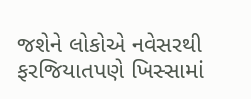જશેને લોકોએ નવેસરથી ફરજિયાતપણે ખિસ્સામાં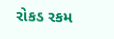રોકડ રકમ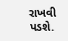રાખવી પડશે.